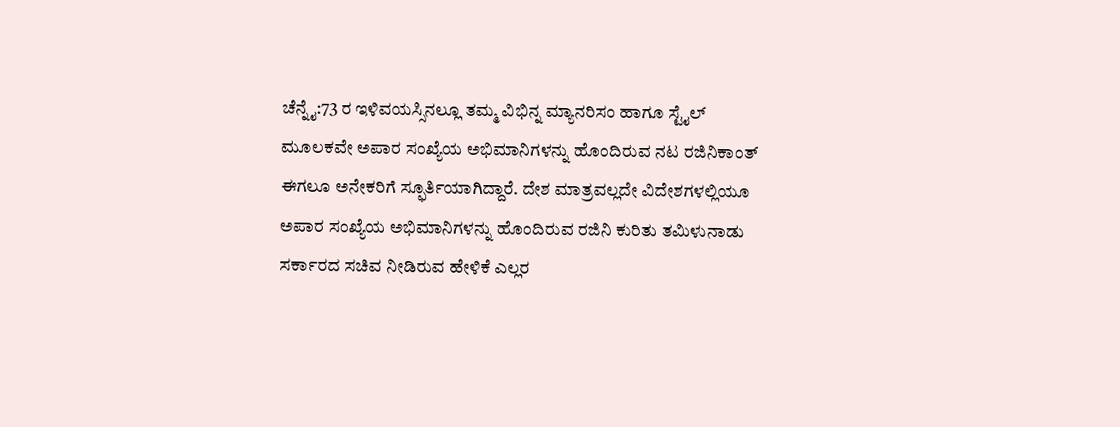ಚೆನ್ನೈ:73 ರ ಇಳಿವಯಸ್ಸಿನಲ್ಲೂ ತಮ್ಮ ವಿಭಿನ್ನ ಮ್ಯಾನರಿಸಂ ಹಾಗೂ ಸ್ಟೈಲ್ ಮೂಲಕವೇ ಅಪಾರ ಸಂಖ್ಯೆಯ ಅಭಿಮಾನಿಗಳನ್ನು ಹೊಂದಿರುವ ನಟ ರಜಿನಿಕಾಂತ್ ಈಗಲೂ ಅನೇಕರಿಗೆ ಸ್ಫೂರ್ತಿಯಾಗಿದ್ದಾರೆ. ದೇಶ ಮಾತ್ರವಲ್ಲದೇ ವಿದೇಶಗಳಲ್ಲಿಯೂ ಅಪಾರ ಸಂಖ್ಯೆಯ ಅಭಿಮಾನಿಗಳನ್ನು ಹೊಂದಿರುವ ರಜಿನಿ ಕುರಿತು ತಮಿಳುನಾಡು ಸರ್ಕಾರದ ಸಚಿವ ನೀಡಿರುವ ಹೇಳಿಕೆ ಎಲ್ಲರ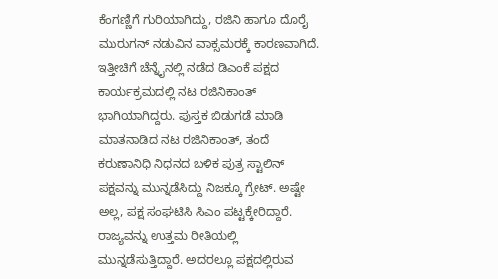ಕೆಂಗಣ್ಣಿಗೆ ಗುರಿಯಾಗಿದ್ದು, ರಜಿನಿ ಹಾಗೂ ದೊರೈ ಮುರುಗನ್ ನಡುವಿನ ವಾಕ್ಸಮರಕ್ಕೆ ಕಾರಣವಾಗಿದೆ.
ಇತ್ತೀಚಿಗೆ ಚೆನ್ನೈನಲ್ಲಿ ನಡೆದ ಡಿಎಂಕೆ ಪಕ್ಷದ ಕಾರ್ಯಕ್ರಮದಲ್ಲಿ ನಟ ರಜಿನಿಕಾಂತ್ ಭಾಗಿಯಾಗಿದ್ದರು. ಪುಸ್ತಕ ಬಿಡುಗಡೆ ಮಾಡಿ ಮಾತನಾಡಿದ ನಟ ರಜಿನಿಕಾಂತ್, ತಂದೆ ಕರುಣಾನಿಧಿ ನಿಧನದ ಬಳಿಕ ಪುತ್ರ ಸ್ಟಾಲಿನ್ ಪಕ್ಷವನ್ನು ಮುನ್ನಡೆಸಿದ್ದು ನಿಜಕ್ಕೂ ಗ್ರೇಟ್. ಅಷ್ಟೇ ಅಲ್ಲ, ಪಕ್ಷ ಸಂಘಟಿಸಿ ಸಿಎಂ ಪಟ್ಟಕ್ಕೇರಿದ್ದಾರೆ. ರಾಜ್ಯವನ್ನು ಉತ್ತಮ ರೀತಿಯಲ್ಲಿ ಮುನ್ನಡೆಸುತ್ತಿದ್ದಾರೆ. ಅದರಲ್ಲೂ ಪಕ್ಷದಲ್ಲಿರುವ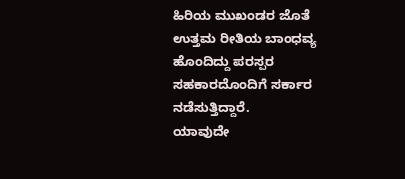ಹಿರಿಯ ಮುಖಂಡರ ಜೊತೆ ಉತ್ತಮ ರೀತಿಯ ಬಾಂಧವ್ಯ ಹೊಂದಿದ್ದು ಪರಸ್ಪರ ಸಹಕಾರದೊಂದಿಗೆ ಸರ್ಕಾರ ನಡೆಸುತ್ತಿದ್ದಾರೆ.
ಯಾವುದೇ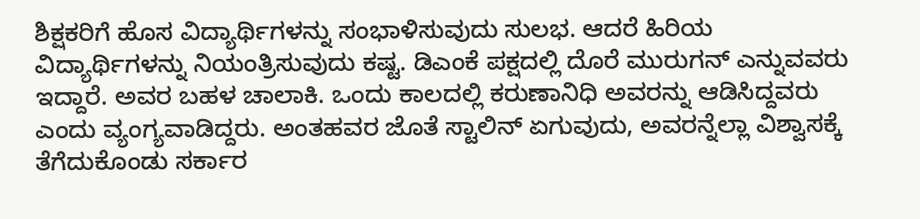ಶಿಕ್ಷಕರಿಗೆ ಹೊಸ ವಿದ್ಯಾರ್ಥಿಗಳನ್ನು ಸಂಭಾಳಿಸುವುದು ಸುಲಭ. ಆದರೆ ಹಿರಿಯ ವಿದ್ಯಾರ್ಥಿಗಳನ್ನು ನಿಯಂತ್ರಿಸುವುದು ಕಷ್ಟ. ಡಿಎಂಕೆ ಪಕ್ಷದಲ್ಲಿ ದೊರೆ ಮುರುಗನ್ ಎನ್ನುವವರು ಇದ್ದಾರೆ. ಅವರ ಬಹಳ ಚಾಲಾಕಿ. ಒಂದು ಕಾಲದಲ್ಲಿ ಕರುಣಾನಿಧಿ ಅವರನ್ನು ಆಡಿಸಿದ್ದವರು ಎಂದು ವ್ಯಂಗ್ಯವಾಡಿದ್ದರು. ಅಂತಹವರ ಜೊತೆ ಸ್ಟಾಲಿನ್ ಏಗುವುದು, ಅವರನ್ನೆಲ್ಲಾ ವಿಶ್ವಾಸಕ್ಕೆ ತೆಗೆದುಕೊಂಡು ಸರ್ಕಾರ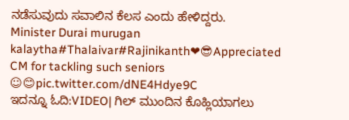ನಡೆಸುವುದು ಸವಾಲಿನ ಕೆಲಸ ಎಂದು ಹೇಳಿದ್ದರು.
Minister Durai murugan kalaytha#Thalaivar#Rajinikanth❤😎Appreciated CM for tackling such seniors ☺😊pic.twitter.com/dNE4Hdye9C
ಇದನ್ನೂ ಓದಿ:VIDEO| ಗಿಲ್ ಮುಂದಿನ ಕೊಹ್ಲಿಯಾಗಲು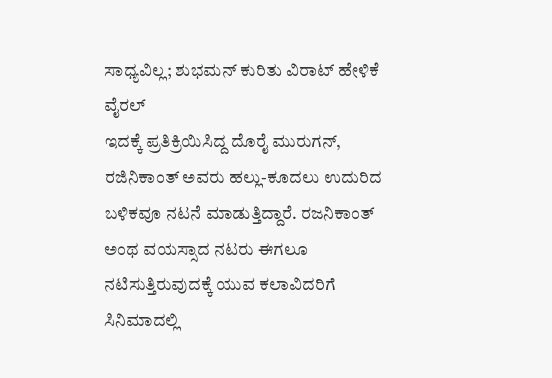ಸಾಧ್ಯವಿಲ್ಲ; ಶುಭಮನ್ ಕುರಿತು ವಿರಾಟ್ ಹೇಳಿಕೆ ವೈರಲ್
ಇದಕ್ಕೆ ಪ್ರತಿಕ್ರಿಯಿಸಿದ್ದ ದೊರೈ ಮುರುಗನ್, ರಜಿನಿಕಾಂತ್ ಅವರು ಹಲ್ಲು-ಕೂದಲು ಉದುರಿದ ಬಳಿಕವೂ ನಟನೆ ಮಾಡುತ್ತಿದ್ದಾರೆ. ರಜನಿಕಾಂತ್ ಅಂಥ ವಯಸ್ಸಾದ ನಟರು ಈಗಲೂ ನಟಿಸುತ್ತಿರುವುದಕ್ಕೆ ಯುವ ಕಲಾವಿದರಿಗೆ ಸಿನಿಮಾದಲ್ಲಿ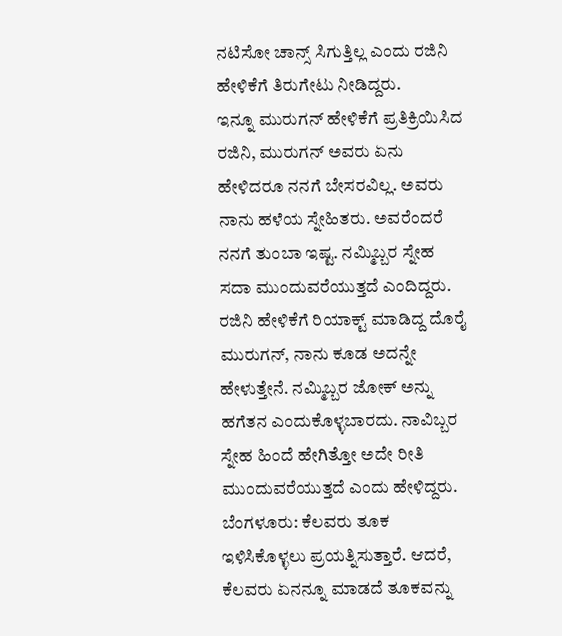ನಟಿಸೋ ಚಾನ್ಸ್ ಸಿಗುತ್ತಿಲ್ಲ ಎಂದು ರಜಿನಿ ಹೇಳಿಕೆಗೆ ತಿರುಗೇಟು ನೀಡಿದ್ದರು.
ಇನ್ನೂ ಮುರುಗನ್ ಹೇಳಿಕೆಗೆ ಪ್ರತಿಕ್ರಿಯಿಸಿದ ರಜಿನಿ, ಮುರುಗನ್ ಅವರು ಏನು ಹೇಳಿದರೂ ನನಗೆ ಬೇಸರವಿಲ್ಲ. ಅವರು ನಾನು ಹಳೆಯ ಸ್ನೇಹಿತರು. ಅವರೆಂದರೆ ನನಗೆ ತುಂಬಾ ಇಷ್ಟ. ನಮ್ಮಿಬ್ಬರ ಸ್ನೇಹ ಸದಾ ಮುಂದುವರೆಯುತ್ತದೆ ಎಂದಿದ್ದರು. ರಜಿನಿ ಹೇಳಿಕೆಗೆ ರಿಯಾಕ್ಟ್ ಮಾಡಿದ್ದ ದೊರೈ ಮುರುಗನ್, ನಾನು ಕೂಡ ಅದನ್ನೇ ಹೇಳುತ್ತೇನೆ. ನಮ್ಮಿಬ್ಬರ ಜೋಕ್ ಅನ್ನು ಹಗೆತನ ಎಂದುಕೊಳ್ಳಬಾರದು. ನಾವಿಬ್ಬರ ಸ್ನೇಹ ಹಿಂದೆ ಹೇಗಿತ್ತೋ ಅದೇ ರೀತಿ ಮುಂದುವರೆಯುತ್ತದೆ ಎಂದು ಹೇಳಿದ್ದರು.
ಬೆಂಗಳೂರು: ಕೆಲವರು ತೂಕ ಇಳಿಸಿಕೊಳ್ಳಲು ಪ್ರಯತ್ನಿಸುತ್ತಾರೆ. ಆದರೆ, ಕೆಲವರು ಏನನ್ನೂ ಮಾಡದೆ ತೂಕವನ್ನು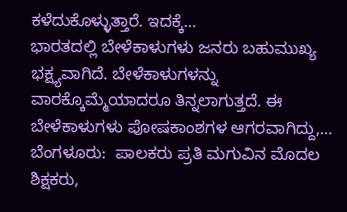ಕಳೆದುಕೊಳ್ಳುತ್ತಾರೆ. ಇದಕ್ಕೆ…
ಭಾರತದಲ್ಲಿ ಬೇಳೆಕಾಳುಗಳು ಜನರು ಬಹುಮುಖ್ಯ ಭಕ್ಷ್ಯವಾಗಿದೆ. ಬೇಳೆಕಾಳುಗಳನ್ನು ವಾರಕ್ಕೊಮ್ಮೆಯಾದರೂ ತಿನ್ನಲಾಗುತ್ತದೆ. ಈ ಬೇಳೆಕಾಳುಗಳು ಪೋಷಕಾಂಶಗಳ ಆಗರವಾಗಿದ್ದು,…
ಬೆಂಗಳೂರು:  ಪಾಲಕರು ಪ್ರತಿ ಮಗುವಿನ ಮೊದಲ ಶಿಕ್ಷಕರು,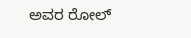ಅವರ ರೋಲ್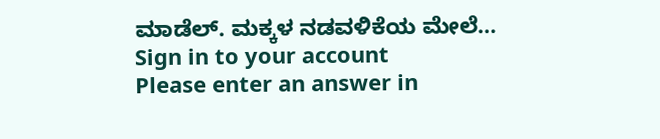ಮಾಡೆಲ್. ಮಕ್ಕಳ ನಡವಳಿಕೆಯ ಮೇಲೆ…
Sign in to your account
Please enter an answer in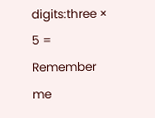digits:three × 5 =
Remember me